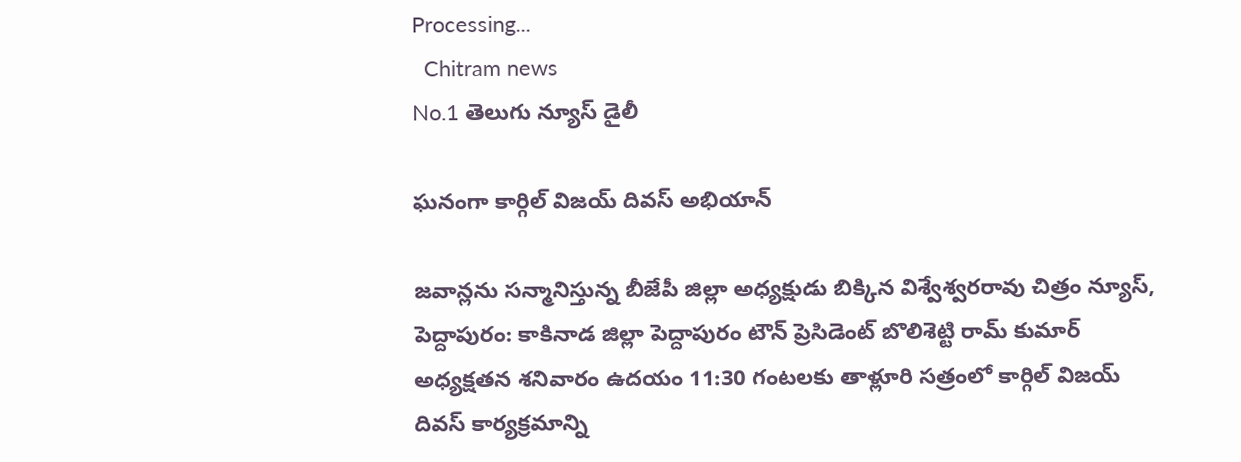Processing...
  Chitram news
No.1 తెలుగు న్యూస్ డైలీ

ఘనంగా కార్గిల్ విజయ్ దివస్ అభియాన్

జవాన్లను సన్మానిస్తున్న బీజేపీ జిల్లా అధ్యక్షుడు బిక్కిన విశ్వేశ్వరరావు చిత్రం న్యూస్, పెద్దాపురం: కాకినాడ జిల్లా పెద్దాపురం టౌన్ ప్రెసిడెంట్ బొలిశెట్టి రామ్ కుమార్ అధ్యక్షతన శనివారం ఉదయం 11:30 గంటలకు తాళ్లూరి సత్రంలో కార్గిల్ విజయ్ దివస్ కార్యక్రమాన్ని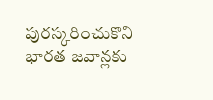పురస్కరించుకొని భారత జవాన్లకు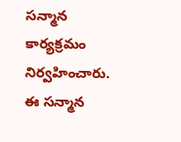సన్మాన కార్యక్రమం నిర్వహించారు.  ఈ సన్మాన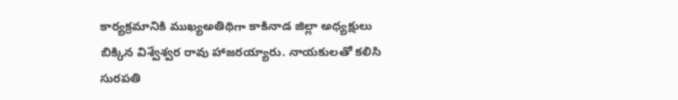కార్యక్రమానికి ముఖ్యఅతిథిగా కాకినాడ జిల్లా అధ్యక్షులు బిక్కిన విశ్వేశ్వర రావు హాజరయ్యారు. నాయకులతో కలిసి సురపతి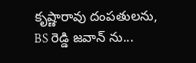కృష్ణారావు దంపతులను, BS రెడ్డి జవాన్ ను...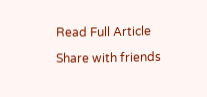Read Full Article

Share with friends